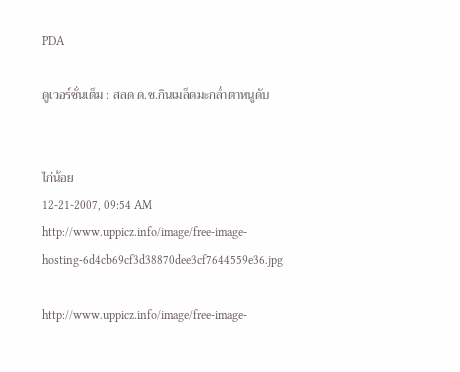PDA

ดูเวอร์ชั่นเต็ม : สลด ด.ช.กินเมล็ดมะกล่ำตาหนูดับ


ไก่น้อย
12-21-2007, 09:54 AM
http://www.uppicz.info/image/free-image-hosting-6d4cb69cf3d38870dee3cf7644559e36.jpg

http://www.uppicz.info/image/free-image-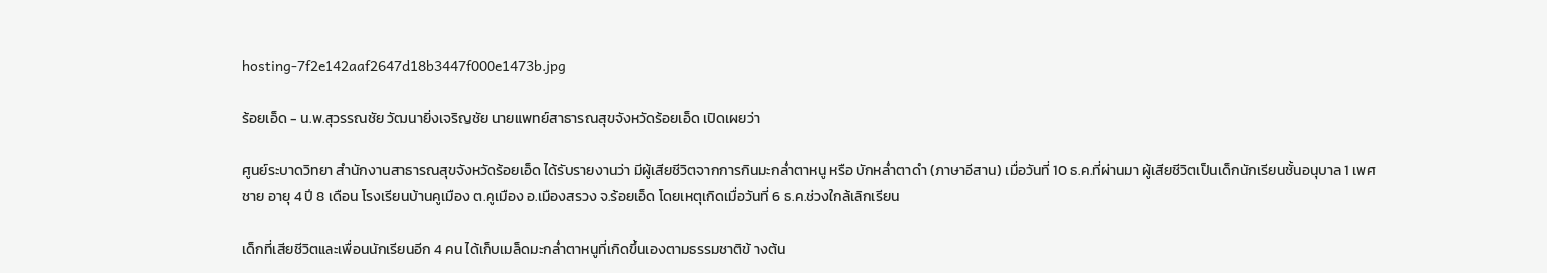hosting-7f2e142aaf2647d18b3447f000e1473b.jpg

ร้อยเอ็ด - น.พ.สุวรรณชัย วัฒนายิ่งเจริญชัย นายแพทย์สาธารณสุขจังหวัดร้อยเอ็ด เปิดเผยว่า

ศูนย์ระบาดวิทยา สำนักงานสาธารณสุขจังหวัดร้อยเอ็ด ได้รับรายงานว่า มีผู้เสียชีวิตจากการกินมะกล่ำตาหนู หรือ บักหล่ำตาดำ (ภาษาอีสาน) เมื่อวันที่ 10 ธ.ค.ที่ผ่านมา ผู้เสียชีวิตเป็นเด็กนักเรียนชั้นอนุบาล 1 เพศชาย อายุ 4 ปี 8 เดือน โรงเรียนบ้านคูเมือง ต.คูเมือง อ.เมืองสรวง จ.ร้อยเอ็ด โดยเหตุเกิดเมื่อวันที่ 6 ธ.ค.ช่วงใกล้เลิกเรียน

เด็กที่เสียชีวิตและเพื่อนนักเรียนอีก 4 คน ได้เก็บเมล็ดมะกล่ำตาหนูที่เกิดขึ้นเองตามธรรมชาติข้ างต้น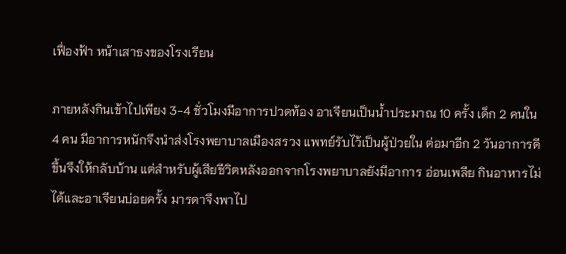เฟื่องฟ้า หน้าเสาธงของโรงเรียน

ภายหลังกินเข้าไปเพียง 3-4 ชั่วโมงมีอาการปวดท้อง อาเจียนเป็นน้ำประมาณ 10 ครั้ง เด็ก 2 คนใน 4 คน มีอาการหนักจึงนำส่งโรงพยาบาลเมืองสรวง แพทย์รับไว้เป็นผู้ป่วยใน ต่อมาอีก 2 วันอาการดีขึ้นจึงให้กลับบ้าน แต่สำหรับผู้เสียชีวิตหลังออกจากโรงพยาบาลยังมีอาการ อ่อนเพลีย กินอาหารไม่ได้และอาเจียนบ่อยครั้ง มารดาจึงพาไป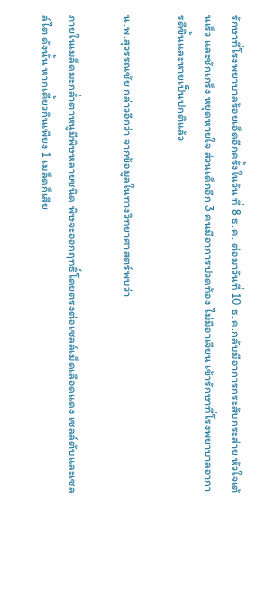รักษาที่โรงพยาบาลร้อยเอ็ดอีกครั้งในวัน ที่ 8 ธ.ค. ต่อมาวันที่ 10 ธ.ค.กลับมีอาการกระสับกระส่าย หัวใจเต้นเร็ว และชักเกร็ง หยุดหายใจ ส่วนเด็กอีก 3 คนมีอาการปวดท้อง ไม่มีอาเจียน เข้ารักษาที่โรงพยาบาลอาการดีขึ้นและหายเป็นปกติแล้ว

น.พ.สุวรรณชัย กล่าวอีกว่า จากข้อมูลในทางวิทยาศาสตร์พบว่า

ภายในเมล็ดมะกล่ำตาหนูมีพิษหลายชนิด พิษจะออกฤทธิ์โดยตรงต่อเซลล์เม็ดเลือดแดง เซลล์ตับและเซลล์ไต ดังนั้น หากเคี้ยวกินเพียง 1 เมล็ดก็เสีย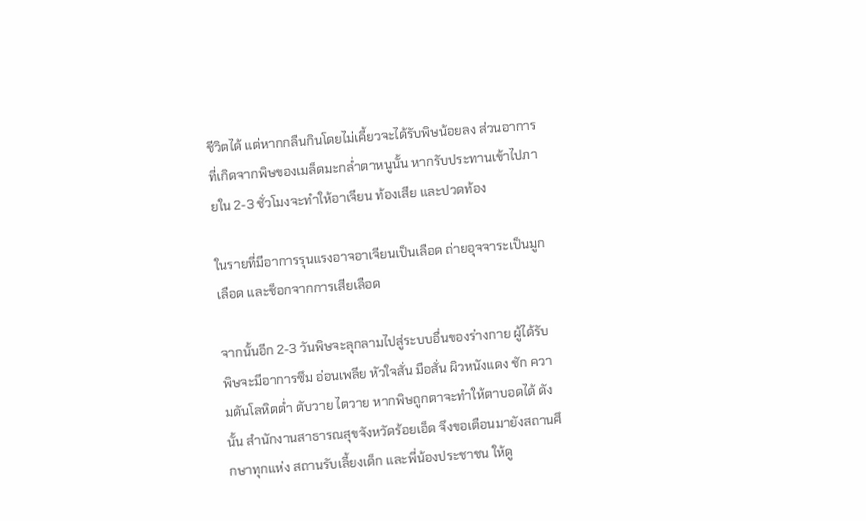ชีวิตได้ แต่หากกลืนกินโดยไม่เคี้ยวจะได้รับพิษน้อยลง ส่วนอาการที่เกิดจากพิษของเมล็ดมะกล่ำตาหนูนั้น หากรับประทานเข้าไปภายใน 2-3 ชั่วโมงจะทำให้อาเจียน ท้องเสีย และปวดท้อง

ในรายที่มีอาการรุนแรงอาจอาเจียนเป็นเลือด ถ่ายอุจจาระเป็นมูกเลือด และช็อกจากการเสียเลือด

จากนั้นอีก 2-3 วันพิษจะลุกลามไปสู่ระบบอื่นของร่างกาย ผู้ได้รับพิษจะมีอาการซึม อ่อนเพลีย หัวใจสั่น มือสั่น ผิวหนังแดง ชัก ความดันโลหิตต่ำ ตับวาย ไตวาย หากพิษถูกตาจะทำให้ตาบอดได้ ดังนั้น สำนักงานสาธารณสุขจังหวัดร้อยเอ็ด จึงขอเตือนมายังสถานศึกษาทุกแห่ง สถานรับเลี้ยงเด็ก และพี่น้องประชาชน ให้ดู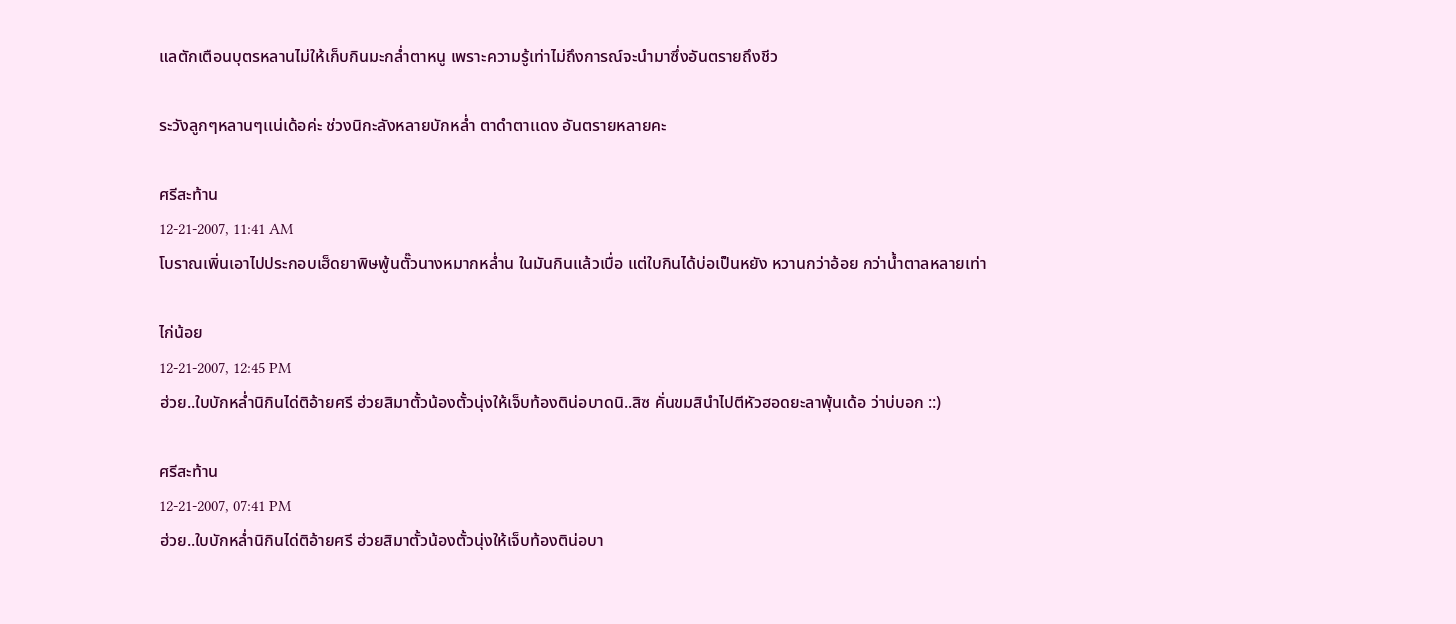แลตักเตือนบุตรหลานไม่ให้เก็บกินมะกล่ำตาหนู เพราะความรู้เท่าไม่ถึงการณ์จะนำมาซึ่งอันตรายถึงชีว

ระวังลูกๆหลานๆเเน่เด้อค่ะ ช่วงนิกะลังหลายบักหล่ำ ตาดำตาเเดง อันตรายหลายคะ

ศรีสะท้าน
12-21-2007, 11:41 AM
โบราณเพิ่นเอาไปประกอบเฮ็ดยาพิษพู้นตั๊วนางหมากหล่ำน ในมันกินแล้วเบื่อ แต่ใบกินได้บ่อเป็นหยัง หวานกว่าอ้อย กว่าน้ำตาลหลายเท่า

ไก่น้อย
12-21-2007, 12:45 PM
ฮ่วย..ใบบักหล่ำนิกินได่ติอ้ายศรี ฮ่วยสิมาตั้วน้องตั้วนุ่งให้เจ็บท้องติน่อบาดนิ..สิซ คั่นขมสินำไปตีหัวฮอดยะลาพุ้นเด้อ ว่าบ่บอก ::)

ศรีสะท้าน
12-21-2007, 07:41 PM
ฮ่วย..ใบบักหล่ำนิกินได่ติอ้ายศรี ฮ่วยสิมาตั้วน้องตั้วนุ่งให้เจ็บท้องติน่อบา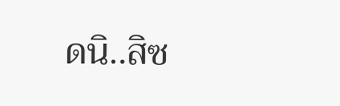ดนิ..สิซ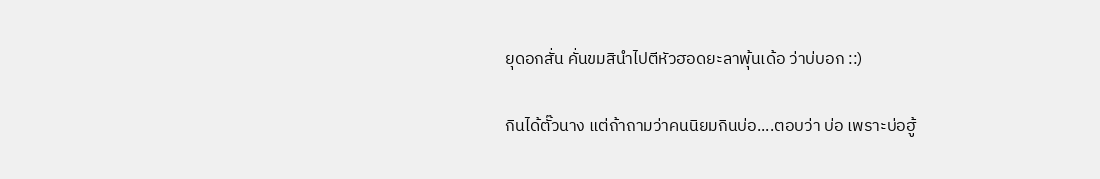ยุดอกสั่น คั่นขมสินำไปตีหัวฮอดยะลาพุ้นเด้อ ว่าบ่บอก ::)

กินได้ตั๊วนาง แต่ถ้าถามว่าคนนิยมกินบ่อ....ตอบว่า บ่อ เพราะบ่อฮู้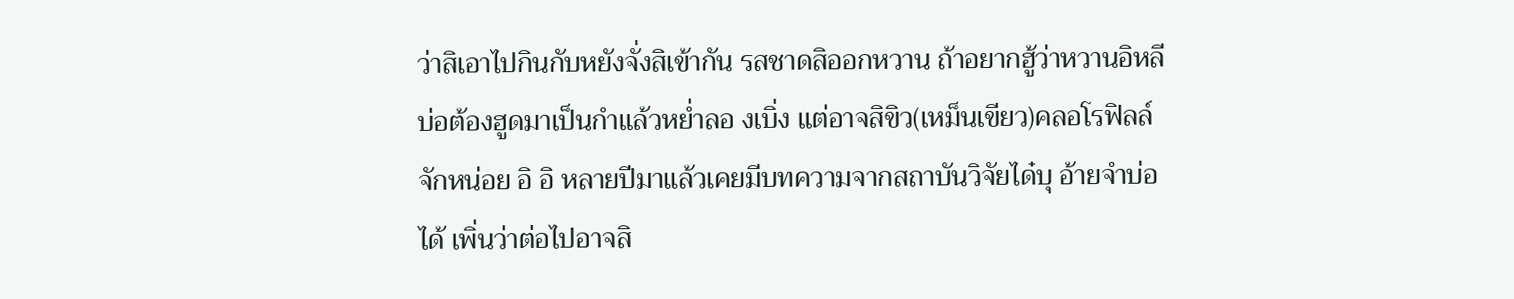ว่าสิเอาไปกินกับหยังจั่งสิเข้ากัน รสชาดสิออกหวาน ถ้าอยากฮู้ว่าหวานอิหลีบ่อต้องฮูดมาเป็นกำแล้วหย่ำลอ งเบิ่ง แต่อาจสิขิว(เหม็นเขียว)คลอโรฟิลล์จักหน่อย อิ อิ หลายปีมาแล้วเคยมีบทความจากสถาบันวิจัยได๋บุ อ้ายจำบ่อได้ เพิ่นว่าต่อไปอาจสิ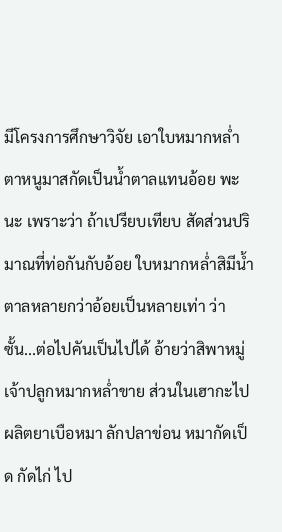มีโครงการศึกษาวิจัย เอาใบหมากหล่ำตาหนูมาสกัดเป็นน้ำตาลแทนอ้อย พะนะ เพราะว่า ถ้าเปรียบเทียบ สัดส่วนปริมาณที่ท่อกันกับอ้อย ใบหมากหล่ำสิมีน้ำตาลหลายกว่าอ้อยเป็นหลายเท่า ว่าซั้น...ต่อไปคันเป็นไปได้ อ้ายว่าสิพาหมู่เจ้าปลูกหมากหล่ำขาย ส่วนในเฮากะไปผลิตยาเบือหมา ลักปลาข่อน หมากัดเป็ด กัดไก่ ไป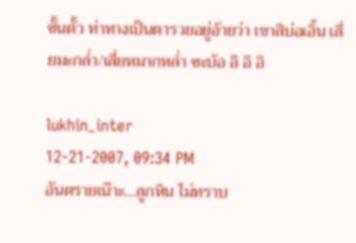ซั้นตั้ว ท่าทางเป็นตารวยอยู่อ้ายว่า เขาสิบ่อเอิ้น เสี่ยมะกล่ำ/เสี่ยหมากหล่ำ ซะบ้อ อิ อิ อิ

lukhin_inter
12-21-2007, 09:34 PM
อันตรายเน๊าะ...ลูกหิน ไม่ทราบ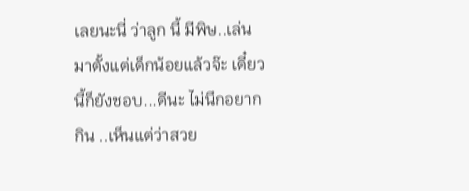เลยนะนี่ ว่าลูก นี้ มีพิษ..เล่นมาตั้งแต่เด็กน้อยแล้วจ๊ะ เดี๋ยวนี้ก็ยังชอบ...ดีนะ ไม่นึกอยากกิน ..เห็นแต่ว่าสวย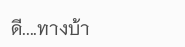ดี....ทางบ้า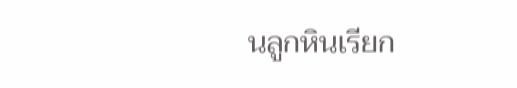นลูกหินเรียก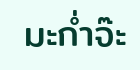มะก่ำจ๊ะ